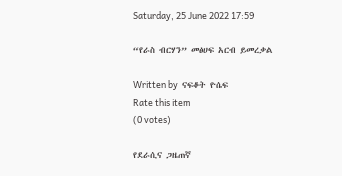Saturday, 25 June 2022 17:59

“የራስ ብርሃን” መፅሀፍ አርብ ይመረቃል

Written by  ናፍቆት ዮሴፍ
Rate this item
(0 votes)

የደራሲና ጋዜጠኛ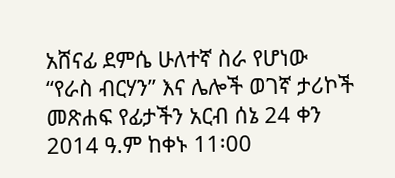አሸናፊ ደምሴ ሁለተኛ ስራ የሆነው “የራስ ብርሃን” እና ሌሎች ወገኛ ታሪኮች መጽሐፍ የፊታችን አርብ ሰኔ 24 ቀን 2014 ዓ.ም ከቀኑ 11፡00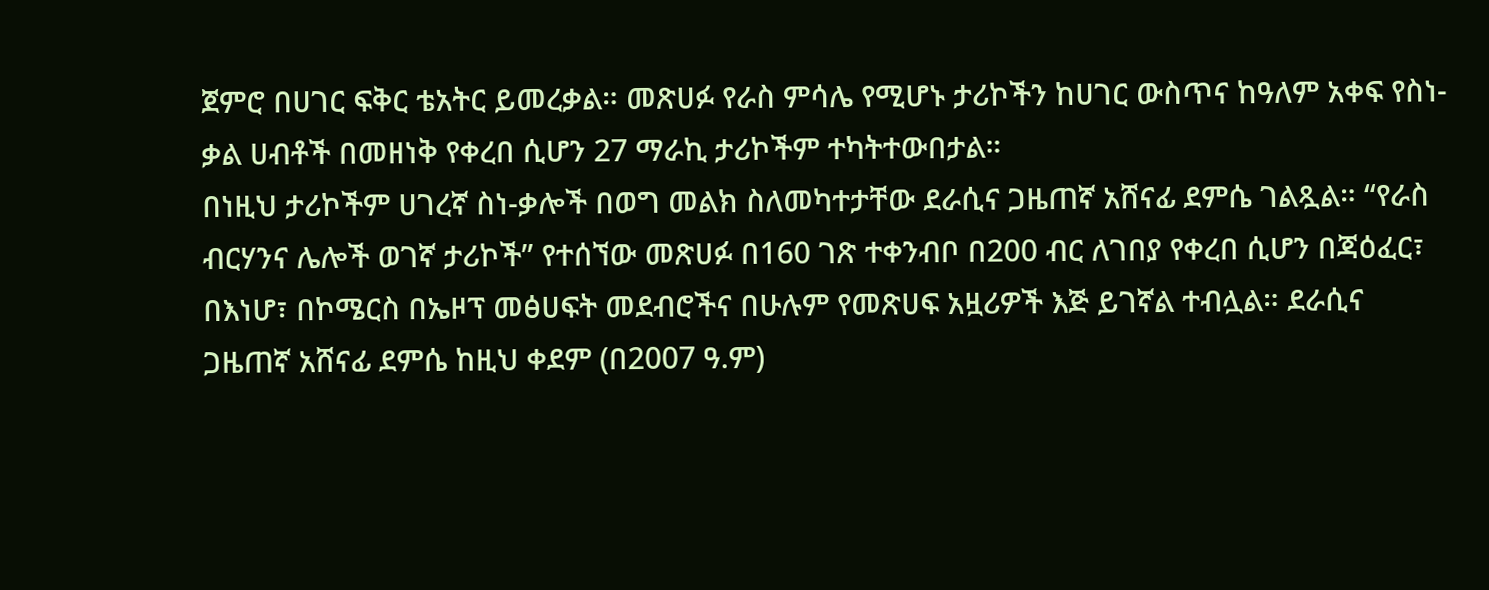ጀምሮ በሀገር ፍቅር ቴአትር ይመረቃል። መጽሀፉ የራስ ምሳሌ የሚሆኑ ታሪኮችን ከሀገር ውስጥና ከዓለም አቀፍ የስነ-ቃል ሀብቶች በመዘነቅ የቀረበ ሲሆን 27 ማራኪ ታሪኮችም ተካትተውበታል።
በነዚህ ታሪኮችም ሀገረኛ ስነ-ቃሎች በወግ መልክ ስለመካተታቸው ደራሲና ጋዜጠኛ አሸናፊ ደምሴ ገልጿል። “የራስ ብርሃንና ሌሎች ወገኛ ታሪኮች” የተሰኘው መጽሀፉ በ160 ገጽ ተቀንብቦ በ200 ብር ለገበያ የቀረበ ሲሆን በጃዕፈር፣ በእነሆ፣ በኮሜርስ በኤዞፕ መፅሀፍት መደብሮችና በሁሉም የመጽሀፍ አዟሪዎች እጅ ይገኛል ተብሏል። ደራሲና ጋዜጠኛ አሸናፊ ደምሴ ከዚህ ቀደም (በ2007 ዓ.ም)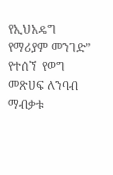የኢህአዴግ የማሪያም መንገድ” የተሰኘ  የወግ መጽሀፍ ለንባብ ማብቃቱ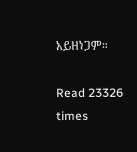አይዘነጋም።

Read 23326 times